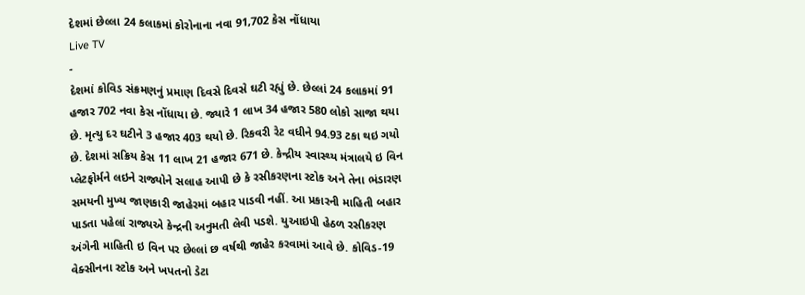દેશમાં છેલ્લા 24 કલાકમાં કોરોનાના નવા 91,702 કેસ નોંધાયા
Live TV
-
દેશમાં કોવિડ સંક્રમણનું પ્રમાણ દિવસે દિવસે ઘટી રહ્યું છે. છેલ્લાં 24 કલાકમાં 91 હજાર 702 નવા કેસ નોંધાયા છે. જ્યારે 1 લાખ 34 હજાર 580 લોકો સાજા થયા છે. મૃત્યુ દર ઘટીને 3 હજાર 403 થયો છે. રિકવરી રેટ વધીને 94.93 ટકા થઇ ગયો છે. દેશમાં સક્રિય કેસ 11 લાખ 21 હજાર 671 છે. કેન્દ્રીય સ્વાસ્થ્ય મંત્રાલયે ઇ વિન પ્લેટફોર્મને લઇને રાજ્યોને સલાહ આપી છે કે રસીકરણના સ્ટોક અને તેના ભંડારણ સમયની મુખ્ય જાણકારી જાહેરમાં બહાર પાડવી નહીં. આ પ્રકારની માહિતી બહાર પાડતા પહેલાં રાજ્યએ કેન્દ્રની અનુમતી લેવી પડશે. યુઆઇપી હેઠળ રસીકરણ અંગેની માહિતી ઇ વિન પર છેલ્લાં છ વર્ષથી જાહેર કરવામાં આવે છે. કોવિડ-19 વેક્સીનના સ્ટોક અને ખપતનો ડેટા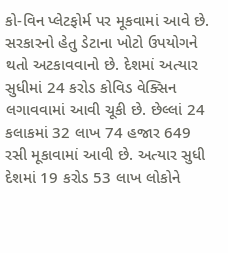કો-વિન પ્લેટફોર્મ પર મૂકવામાં આવે છે. સરકારનો હેતુ ડેટાના ખોટો ઉપયોગને થતો અટકાવવાનો છે. દેશમાં અત્યાર સુધીમાં 24 કરોડ કોવિડ વેક્સિન લગાવવામાં આવી ચૂકી છે. છેલ્લાં 24 કલાકમાં 32 લાખ 74 હજાર 649 રસી મૂકાવામાં આવી છે. અત્યાર સુધી દેશમાં 19 કરોડ 53 લાખ લોકોને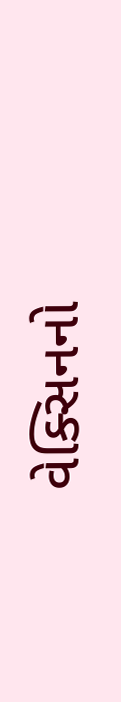વેક્સિનનો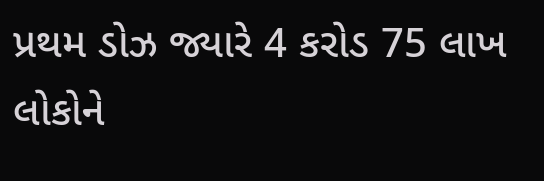પ્રથમ ડોઝ જ્યારે 4 કરોડ 75 લાખ લોકોને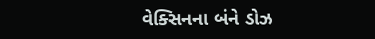વેક્સિનના બંને ડોઝ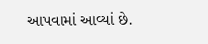આપવામાં આવ્યાં છે.